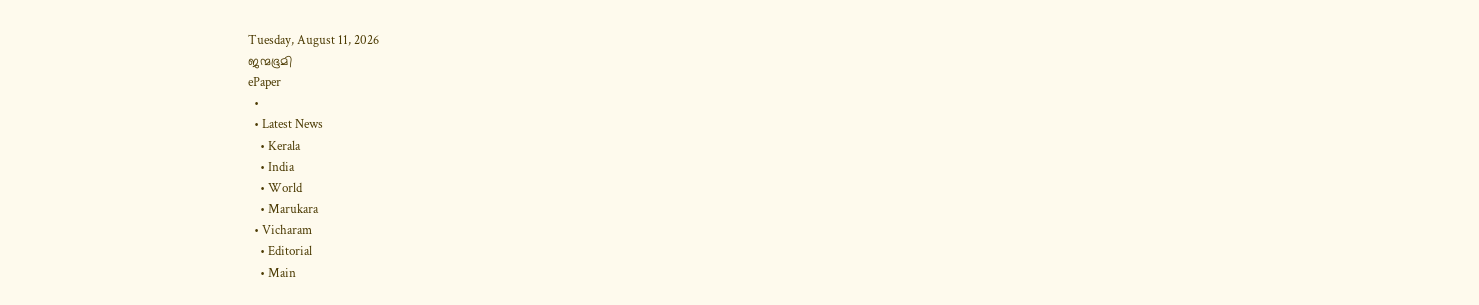Tuesday, August 11, 2026
ജന്മഭൂമി
ePaper
  •
  • Latest News
    • Kerala
    • India
    • World
    • Marukara
  • Vicharam
    • Editorial
    • Main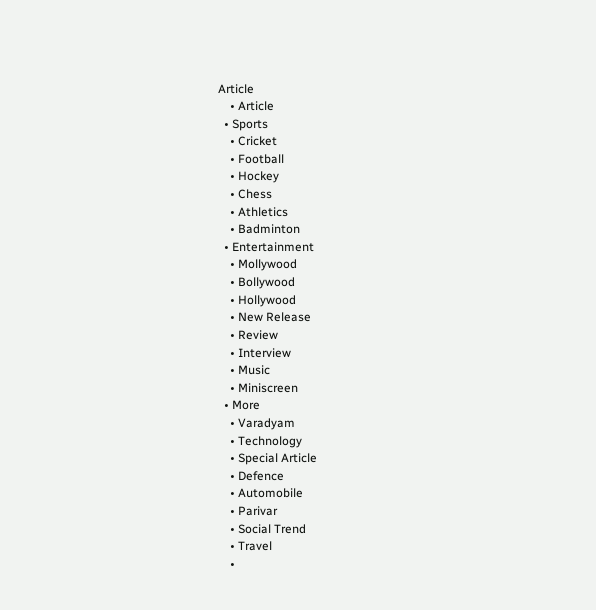Article
    • Article
  • Sports
    • Cricket
    • Football
    • Hockey
    • Chess
    • Athletics
    • Badminton
  • Entertainment
    • Mollywood
    • Bollywood
    • Hollywood
    • New Release
    • Review
    • Interview
    • Music
    • Miniscreen
  • More
    • Varadyam
    • Technology
    • Special Article
    • Defence
    • Automobile
    • Parivar
    • Social Trend
    • Travel
    •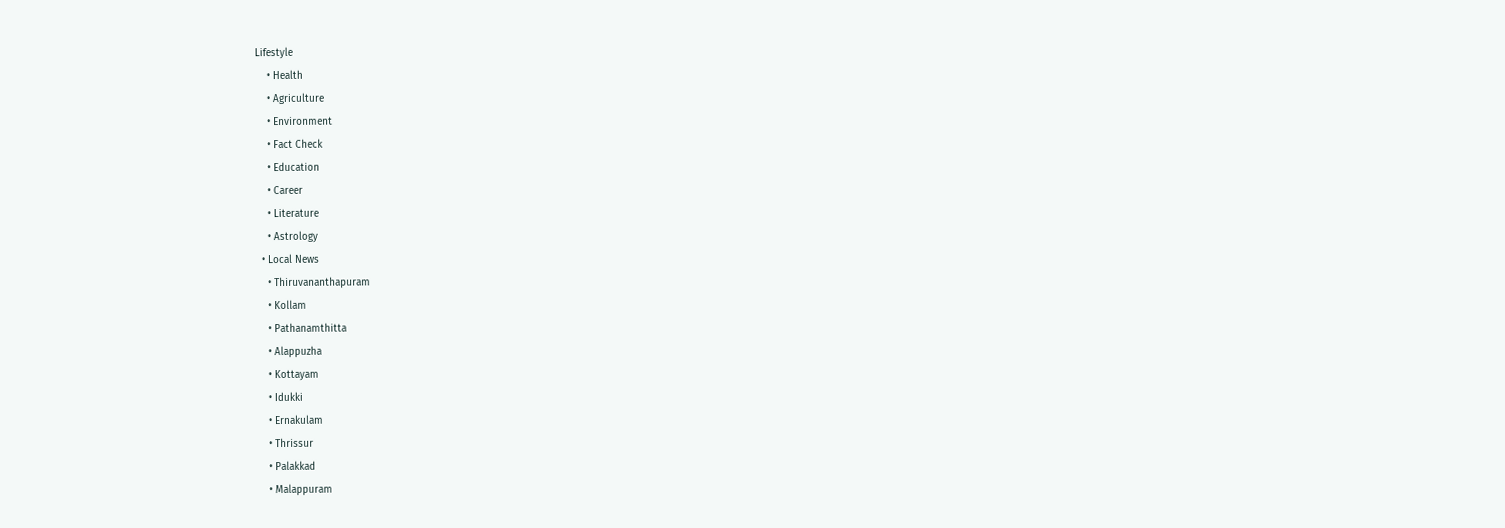Lifestyle
    • Health
    • Agriculture
    • Environment
    • Fact Check
    • Education
    • Career
    • Literature
    • Astrology
  • Local News
    • Thiruvananthapuram
    • Kollam
    • Pathanamthitta
    • Alappuzha
    • Kottayam
    • Idukki
    • Ernakulam
    • Thrissur
    • Palakkad
    • Malappuram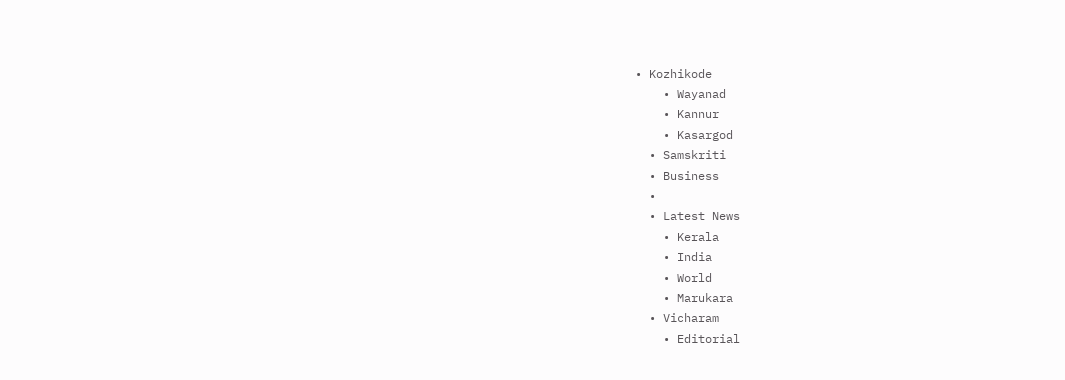• Kozhikode
    • Wayanad
    • Kannur
    • Kasargod
  • Samskriti
  • Business
  •
  • Latest News
    • Kerala
    • India
    • World
    • Marukara
  • Vicharam
    • Editorial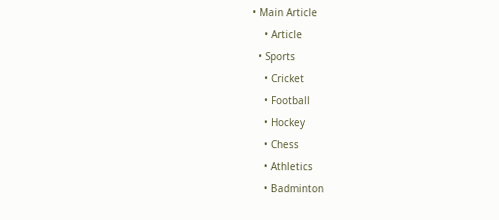• Main Article
    • Article
  • Sports
    • Cricket
    • Football
    • Hockey
    • Chess
    • Athletics
    • Badminton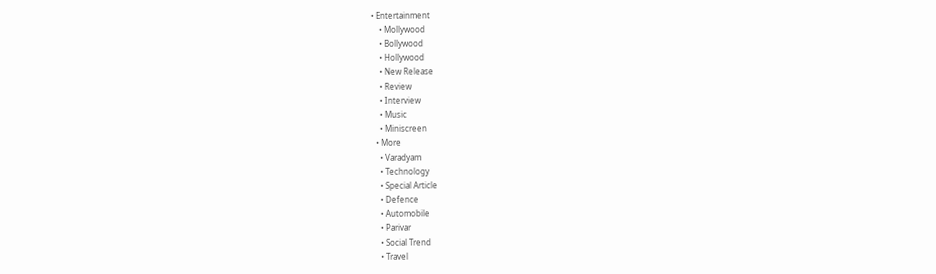• Entertainment
    • Mollywood
    • Bollywood
    • Hollywood
    • New Release
    • Review
    • Interview
    • Music
    • Miniscreen
  • More
    • Varadyam
    • Technology
    • Special Article
    • Defence
    • Automobile
    • Parivar
    • Social Trend
    • Travel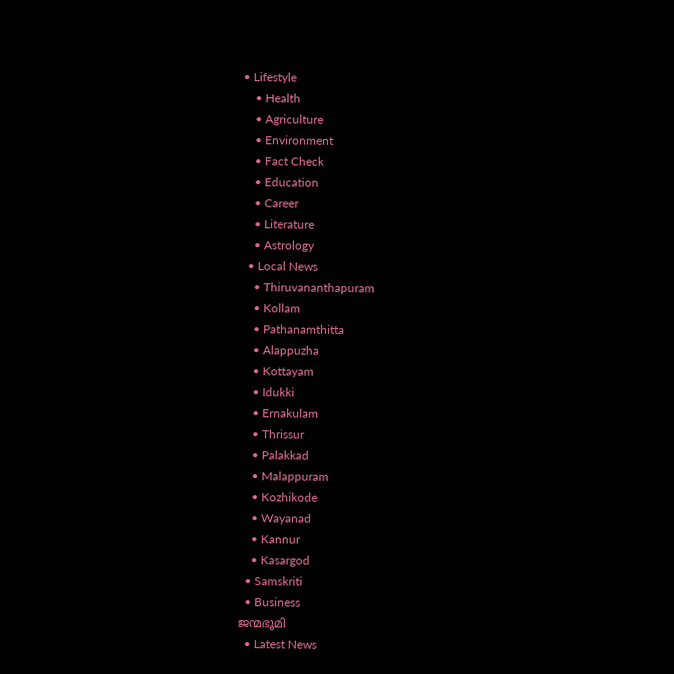• Lifestyle
    • Health
    • Agriculture
    • Environment
    • Fact Check
    • Education
    • Career
    • Literature
    • Astrology
  • Local News
    • Thiruvananthapuram
    • Kollam
    • Pathanamthitta
    • Alappuzha
    • Kottayam
    • Idukki
    • Ernakulam
    • Thrissur
    • Palakkad
    • Malappuram
    • Kozhikode
    • Wayanad
    • Kannur
    • Kasargod
  • Samskriti
  • Business
ജന്മഭൂമി
  • Latest News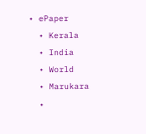• ePaper
  • Kerala
  • India
  • World
  • Marukara
  •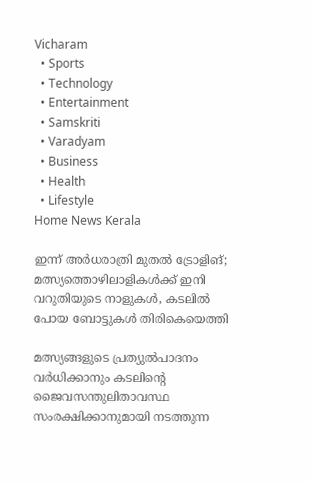Vicharam
  • Sports
  • Technology
  • Entertainment
  • Samskriti
  • Varadyam
  • Business
  • Health
  • Lifestyle
Home News Kerala

ഇന്ന് അര്‍ധരാത്രി മുതല്‍ ട്രോളിങ്; മത്സ്യത്തൊഴിലാളികള്‍ക്ക് ഇനി വറുതിയുടെ നാളുകള്‍, കടലിൽ പോയ ബോട്ടുകൾ തിരികെയെത്തി

മത്സ്യങ്ങളുടെ പ്രത്യുല്‍പാദനം വര്‍ധിക്കാനും കടലിന്റെ ജൈവസന്തുലിതാവസ്ഥ സംരക്ഷിക്കാനുമായി നടത്തുന്ന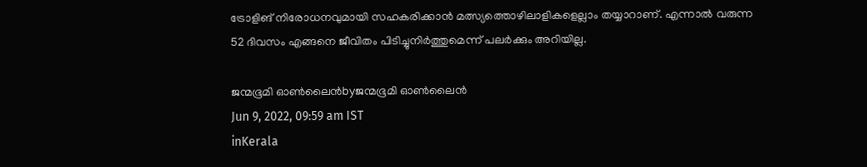ട്രോളിങ് നിരോധനവുമായി സഹകരിക്കാന്‍ മത്സ്യത്തൊഴിലാളികളെല്ലാം തയ്യാറാണ്. എന്നാല്‍ വരുന്ന 52 ദിവസം എങ്ങനെ ജീവിതം പിടിച്ചുനിര്‍ത്തുമെന്ന് പലര്‍ക്കും അറിയില്ല.

ജന്മഭൂമി ഓണ്‍ലൈന്‍byജന്മഭൂമി ഓണ്‍ലൈന്‍
Jun 9, 2022, 09:59 am IST
inKerala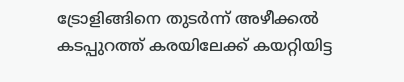ട്രോളിങ്ങിനെ തുടര്‍ന്ന് അഴീക്കല്‍ കടപ്പുറത്ത് കരയിലേക്ക് കയറ്റിയിട്ട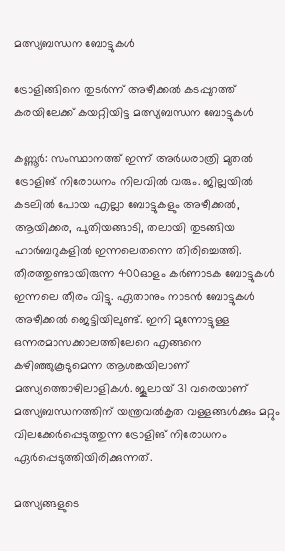മത്സ്യബന്ധന ബോട്ടുകള്‍

ട്രോളിങ്ങിനെ തുടര്‍ന്ന് അഴീക്കല്‍ കടപ്പുറത്ത് കരയിലേക്ക് കയറ്റിയിട്ട മത്സ്യബന്ധന ബോട്ടുകള്‍

കണ്ണൂര്‍: സംസ്ഥാനത്ത് ഇന്ന് അര്‍ധരാത്രി മുതല്‍ ട്രോളിങ് നിരോധനം നിലവില്‍ വരും. ജില്ലയില്‍ കടലില്‍ പോയ എല്ലാ ബോട്ടുകളും അഴീക്കല്‍, ആയിക്കര, പുതിയങ്ങാടി, തലായി തുടങ്ങിയ ഹാര്‍ബറുകളില്‍ ഇന്നലെതന്നെ തിരിച്ചെത്തി. തീരത്തുണ്ടായിരുന്ന 400ഓളം കര്‍ണാടക ബോട്ടുകള്‍ ഇന്നലെ തീരം വിട്ടു. ഏതാനും നാടന്‍ ബോട്ടുകള്‍ അഴീക്കല്‍ ജെട്ടിയിലുണ്ട്. ഇനി മുന്നോട്ടുള്ള ഒന്നരമാസക്കാലത്തിലേറെ എങ്ങനെ കഴിഞ്ഞുകൂടുമെന്ന ആശങ്കയിലാണ് മത്സ്യത്തൊഴിലാളികള്‍. ജൂലായ് 31 വരെയാണ് മത്സ്യബന്ധനത്തിന് യന്ത്രവല്‍കൃത വള്ളങ്ങള്‍ക്കും മറ്റും വിലക്കേര്‍പ്പെടുത്തുന്ന ട്രോളിങ് നിരോധനം ഏര്‍പ്പെടുത്തിയിരിക്കുന്നത്.

മത്സ്യങ്ങളുടെ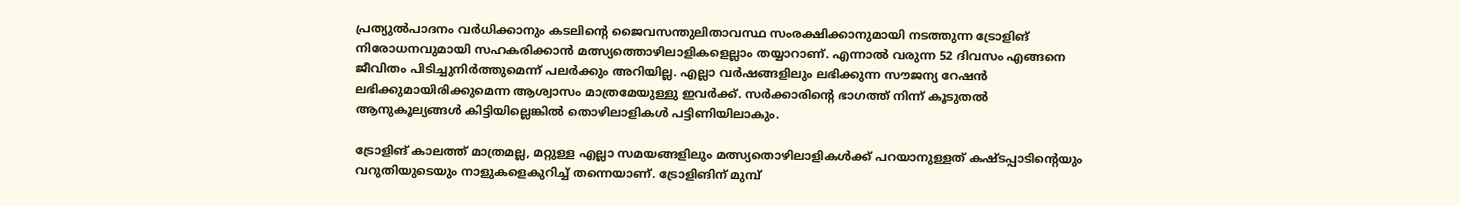പ്രത്യുല്‍പാദനം വര്‍ധിക്കാനും കടലിന്റെ ജൈവസന്തുലിതാവസ്ഥ സംരക്ഷിക്കാനുമായി നടത്തുന്ന ട്രോളിങ് നിരോധനവുമായി സഹകരിക്കാന്‍ മത്സ്യത്തൊഴിലാളികളെല്ലാം തയ്യാറാണ്. എന്നാല്‍ വരുന്ന 52 ദിവസം എങ്ങനെ ജീവിതം പിടിച്ചുനിര്‍ത്തുമെന്ന് പലര്‍ക്കും അറിയില്ല. എല്ലാ വര്‍ഷങ്ങളിലും ലഭിക്കുന്ന സൗജന്യ റേഷന്‍ ലഭിക്കുമായിരിക്കുമെന്ന ആശ്വാസം മാത്രമേയുള്ളു ഇവര്‍ക്ക്. സര്‍ക്കാരിന്റെ ഭാഗത്ത് നിന്ന് കൂടുതല്‍ ആനുകൂല്യങ്ങള്‍ കിട്ടിയില്ലെങ്കില്‍ തൊഴിലാളികള്‍ പട്ടിണിയിലാകും.

ട്രോളിങ് കാലത്ത് മാത്രമല്ല, മറ്റുള്ള എല്ലാ സമയങ്ങളിലും മത്സ്യതൊഴിലാളികള്‍ക്ക് പറയാനുള്ളത് കഷ്ടപ്പാടിന്റെയും വറുതിയുടെയും നാളുകളെകുറിച്ച് തന്നെയാണ്. ട്രോളിങിന് മുമ്പ്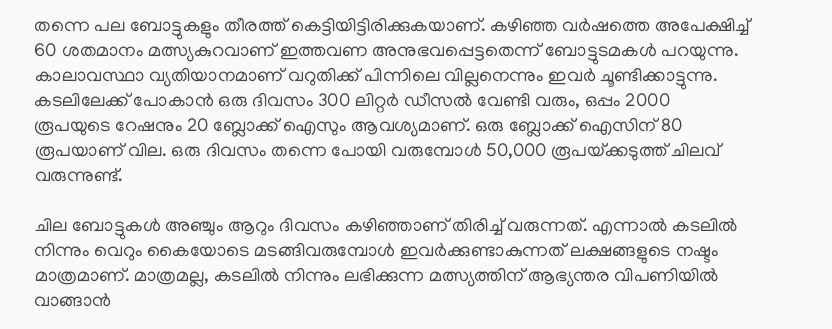തന്നെ പല ബോട്ടുകളും തീരത്ത് കെട്ടിയിട്ടിരിക്കുകയാണ്. കഴിഞ്ഞ വര്‍ഷത്തെ അപേക്ഷിച്ച് 60 ശതമാനം മത്സ്യകുറവാണ് ഇത്തവണ അനുഭവപ്പെട്ടതെന്ന് ബോട്ടുടമകള്‍ പറയുന്നു. കാലാവസ്ഥാ വ്യതിയാനമാണ് വറുതിക്ക് പിന്നിലെ വില്ലനെന്നും ഇവര്‍ ചൂണ്ടിക്കാട്ടുന്നു. കടലിലേക്ക് പോകാന്‍ ഒരു ദിവസം 300 ലിറ്റര്‍ ഡീസല്‍ വേണ്ടി വരും, ഒപ്പം 2000 രൂപയുടെ റേഷനും 20 ബ്ലോക്ക് ഐസും ആവശ്യമാണ്. ഒരു ബ്ലോക്ക് ഐസിന് 80 രൂപയാണ് വില. ഒരു ദിവസം തന്നെ പോയി വരുമ്പോള്‍ 50,000 രൂപയ്‌ക്കടുത്ത് ചിലവ് വരുന്നുണ്ട്.

ചില ബോട്ടുകള്‍ അഞ്ചും ആറും ദിവസം കഴിഞ്ഞാണ് തിരിച്ച് വരുന്നത്. എന്നാല്‍ കടലില്‍ നിന്നും വെറും കൈയോടെ മടങ്ങിവരുമ്പോള്‍ ഇവര്‍ക്കുണ്ടാകുന്നത് ലക്ഷങ്ങളുടെ നഷ്ടം മാത്രമാണ്. മാത്രമല്ല, കടലില്‍ നിന്നും ലഭിക്കുന്ന മത്സ്യത്തിന് ആഭ്യന്തര വിപണിയില്‍ വാങ്ങാന്‍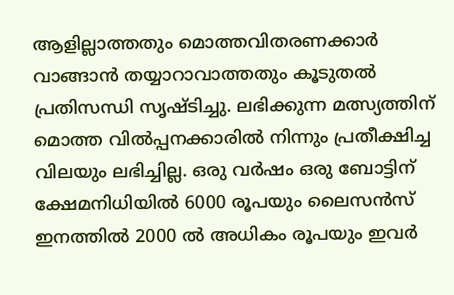ആളില്ലാത്തതും മൊത്തവിതരണക്കാര്‍ വാങ്ങാന്‍ തയ്യാറാവാത്തതും കൂടുതല്‍ പ്രതിസന്ധി സൃഷ്ടിച്ചു. ലഭിക്കുന്ന മത്സ്യത്തിന് മൊത്ത വില്‍പ്പനക്കാരില്‍ നിന്നും പ്രതീക്ഷിച്ച വിലയും ലഭിച്ചില്ല. ഒരു വര്‍ഷം ഒരു ബോട്ടിന് ക്ഷേമനിധിയില്‍ 6000 രൂപയും ലൈസന്‍സ് ഇനത്തില്‍ 2000 ല്‍ അധികം രൂപയും ഇവര്‍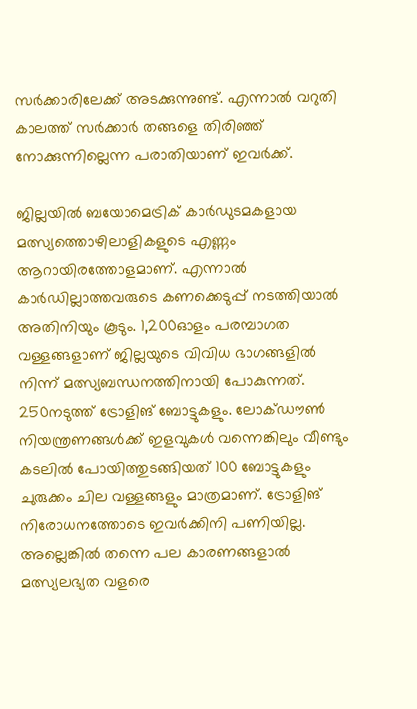സര്‍ക്കാരിലേക്ക് അടക്കുന്നുണ്ട്. എന്നാല്‍ വറുതി കാലത്ത് സര്‍ക്കാര്‍ തങ്ങളെ തിരിഞ്ഞ് നോക്കുന്നില്ലെന്ന പരാതിയാണ് ഇവര്‍ക്ക്.

ജില്ലയില്‍ ബയോമെട്രിക് കാര്‍ഡുടമകളായ മത്സ്യത്തൊഴിലാളികളുടെ എണ്ണം ആറായിരത്തോളമാണ്. എന്നാല്‍ കാര്‍ഡില്ലാത്തവരുടെ കണക്കെടുപ്പ് നടത്തിയാല്‍ അതിനിയും കൂടും. 1,200ഓളം പരമ്പാഗത വള്ളങ്ങളാണ് ജില്ലയുടെ വിവിധ ഭാഗങ്ങളില്‍ നിന്ന് മത്സ്യബന്ധനത്തിനായി പോകുന്നത്. 250നടുത്ത് ട്രോളിങ് ബോട്ടുകളും. ലോക്ഡൗണ്‍ നിയന്ത്രണങ്ങള്‍ക്ക് ഇളവുകള്‍ വന്നെങ്കിലും വീണ്ടും കടലില്‍ പോയിത്തുടങ്ങിയത് 100 ബോട്ടുകളും ചുരുക്കം ചില വള്ളങ്ങളും മാത്രമാണ്. ട്രോളിങ് നിരോധനത്തോടെ ഇവര്‍ക്കിനി പണിയില്ല. അല്ലെങ്കില്‍ തന്നെ പല കാരണങ്ങളാല്‍ മത്സ്യലഭ്യത വളരെ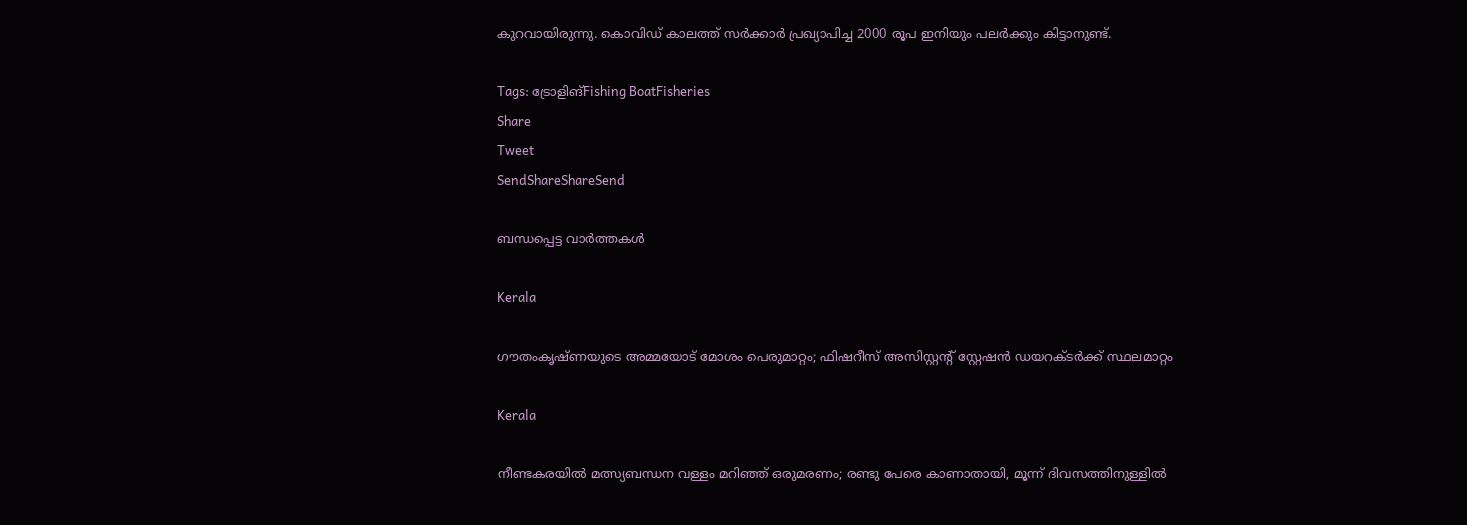കുറവായിരുന്നു. കൊവിഡ് കാലത്ത് സര്‍ക്കാര്‍ പ്രഖ്യാപിച്ച 2000 രൂപ ഇനിയും പലര്‍ക്കും കിട്ടാനുണ്ട്.

Tags: ട്രോളിങ്Fishing BoatFisheries
Share
Tweet
SendShareShareSend

ബന്ധപ്പെട്ട വാര്‍ത്തകള്‍

Kerala

ഗൗതംകൃഷ്ണയുടെ അമ്മയോട് മോശം പെരുമാറ്റം; ഫിഷറീസ് അസിസ്റ്റൻ്റ് സ്റ്റേഷൻ ഡയറക്ടർക്ക് സ്ഥലമാറ്റം

Kerala

നീണ്ടകരയിൽ മത്സ്യബന്ധന വള്ളം മറിഞ്ഞ് ഒരുമരണം; രണ്ടു പേരെ കാണാതായി, മൂന്ന് ദിവസത്തിനുള്ളിൽ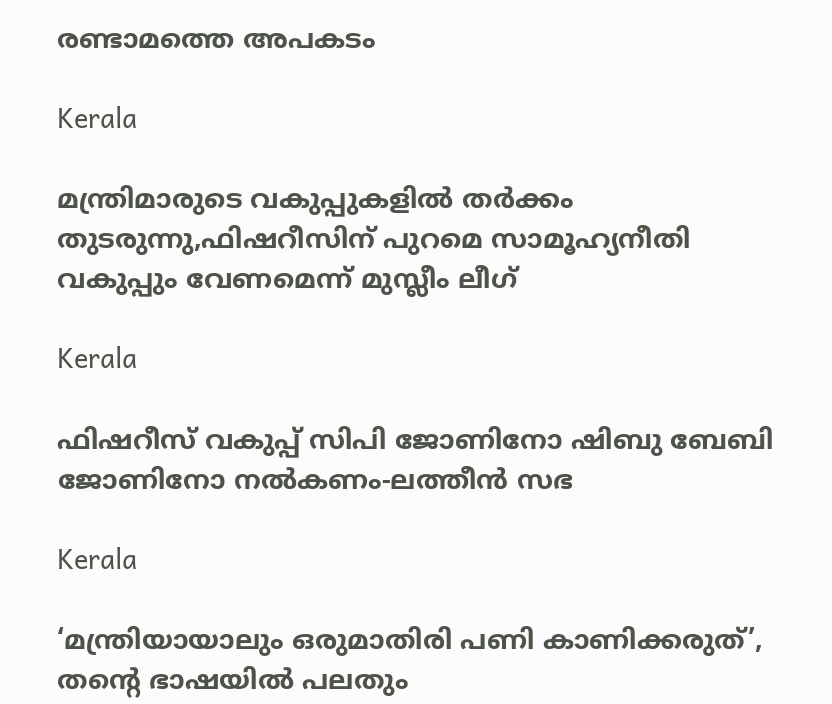രണ്ടാമത്തെ അപകടം

Kerala

മന്ത്രിമാരുടെ വകുപ്പുകളില്‍ തര്‍ക്കം തുടരുന്നു,ഫിഷറീസിന് പുറമെ സാമൂഹ്യനീതി വകുപ്പും വേണമെന്ന് മുസ്ലീം ലീഗ്

Kerala

ഫിഷറീസ് വകുപ്പ് സിപി ജോണിനോ ഷിബു ബേബി ജോണിനോ നല്‍കണം-ലത്തീന്‍ സഭ

Kerala

‘മന്ത്രിയായാലും ഒരുമാതിരി പണി കാണിക്കരുത്’, തന്റെ ഭാഷയില്‍ പലതും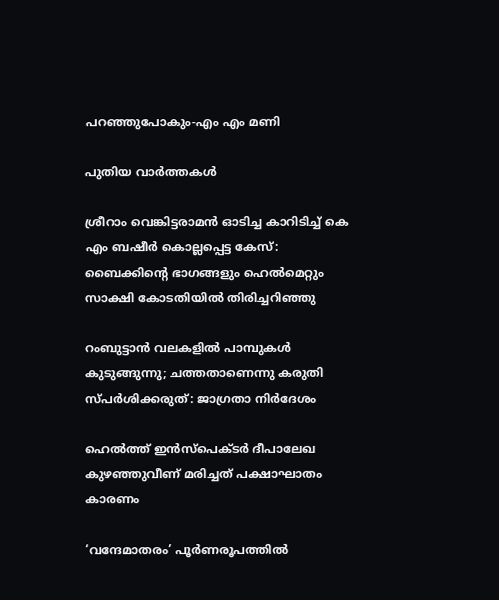പറഞ്ഞുപോകും-എം എം മണി

പുതിയ വാര്‍ത്തകള്‍

ശ്രീറാം വെങ്കിട്ടരാമന്‍ ഓടിച്ച കാറിടിച്ച് കെ എം ബഷീര്‍ കൊല്ലപ്പെട്ട കേസ്: ബൈക്കിന്റെ ഭാഗങ്ങളും ഹെല്‍മെറ്റും സാക്ഷി കോടതിയില്‍ തിരിച്ചറിഞ്ഞു

റംബുട്ടാൻ വലകളിൽ പാമ്പുകൾ കുടുങ്ങുന്നു; ചത്തതാണെന്നു കരുതി സ്പർശിക്കരുത്: ജാഗ്രതാ നിർദേശം

ഹെല്‍ത്ത് ഇന്‍സ്‌പെക്ടര്‍ ദീപാലേഖ കുഴഞ്ഞുവീണ് മരിച്ചത് പക്ഷാഘാതം കാരണം

‘വന്ദേമാതരം’ പൂര്‍ണരൂപത്തില്‍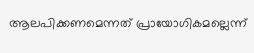ആലപിക്കണമെന്നത് പ്രായോഗികമല്ലെന്ന്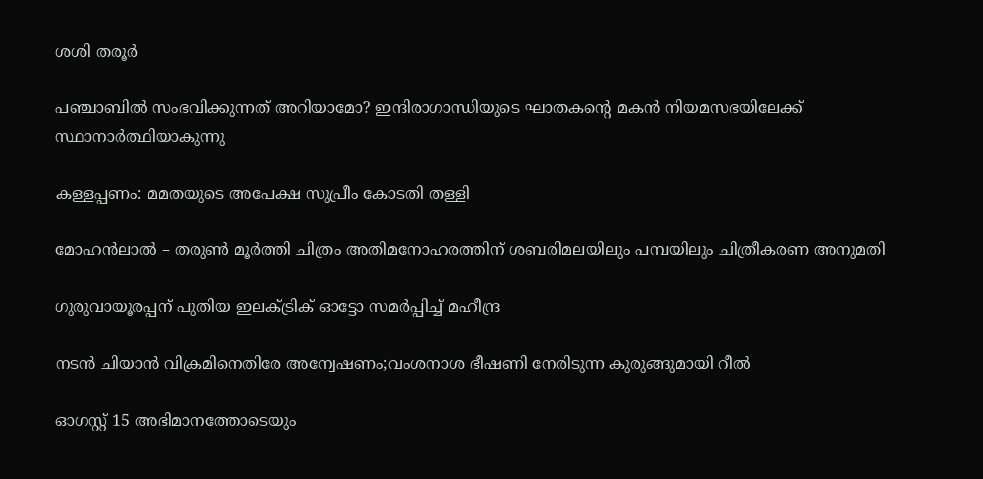ശശി തരൂര്‍

പഞ്ചാബിൽ സംഭവിക്കുന്നത് അറിയാമോ? ഇന്ദിരാഗാന്ധിയുടെ ഘാതകന്റെ മകൻ നിയമസഭയിലേക്ക് സ്ഥാനാർത്ഥിയാകുന്നു

കള്ളപ്പണം: മമതയുടെ അപേക്ഷ സുപ്രീം കോടതി തള്ളി

മോഹന്‍ലാല്‍ – തരുണ്‍ മൂര്‍ത്തി ചിത്രം അതിമനോഹരത്തിന് ശബരിമലയിലും പമ്പയിലും ചിത്രീകരണ അനുമതി

ഗുരുവായൂരപ്പന് പുതിയ ഇലക്ട്രിക് ഓട്ടോ സമര്‍പ്പിച്ച് മഹീന്ദ്ര

നടൻ ചിയാൻ വിക്രമിനെതിരേ അന്വേഷണം;വംശനാശ ഭീഷണി നേരിടുന്ന കുരുങ്ങുമായി റീൽ

ഓഗസ്റ്റ് 15 അഭിമാനത്തോടെയും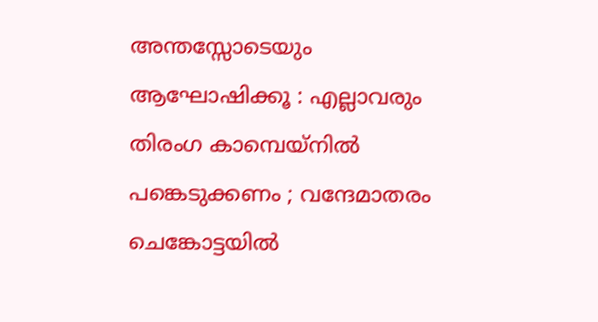അന്തസ്സോടെയും ആഘോഷിക്കൂ : എല്ലാവരും തിരംഗ കാമ്പെയ്നിൽ പങ്കെടുക്കണം ; വന്ദേമാതരം ചെങ്കോട്ടയിൽ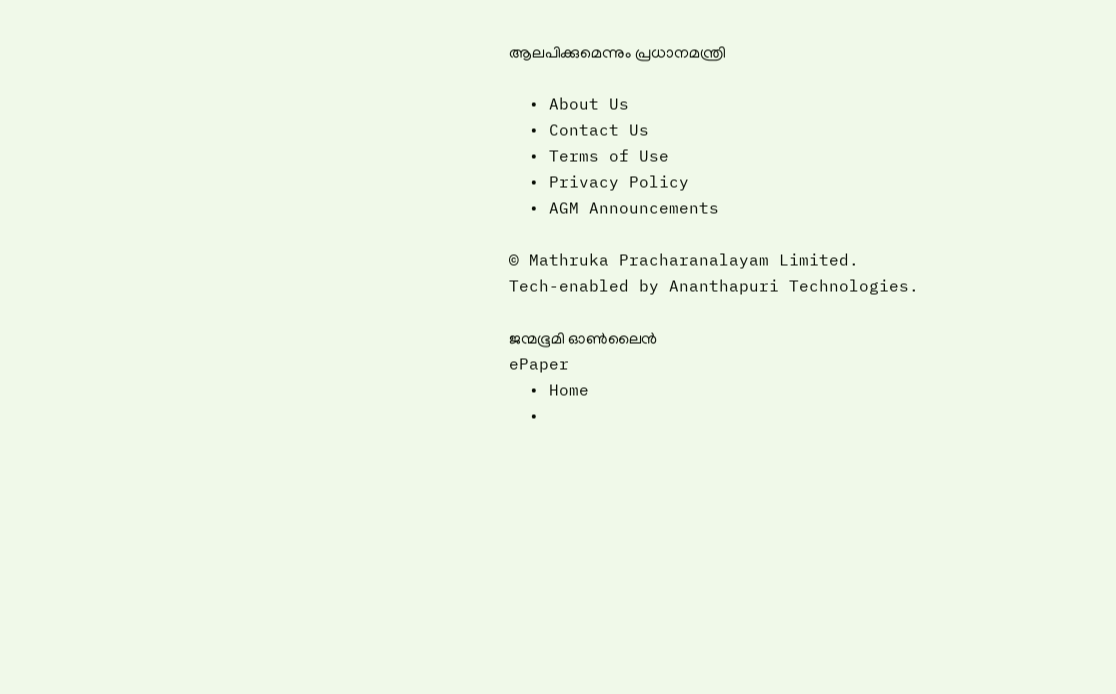ആലപിക്കുമെന്നും പ്രധാനമന്ത്രി

  • About Us
  • Contact Us
  • Terms of Use
  • Privacy Policy
  • AGM Announcements

© Mathruka Pracharanalayam Limited.
Tech-enabled by Ananthapuri Technologies.

ജന്മഭൂമി ഓണ്‍ലൈന്‍
ePaper
  • Home
  •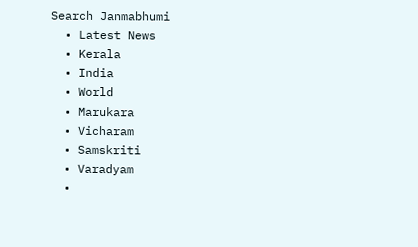Search Janmabhumi
  • Latest News
  • Kerala
  • India
  • World
  • Marukara
  • Vicharam
  • Samskriti
  • Varadyam
  •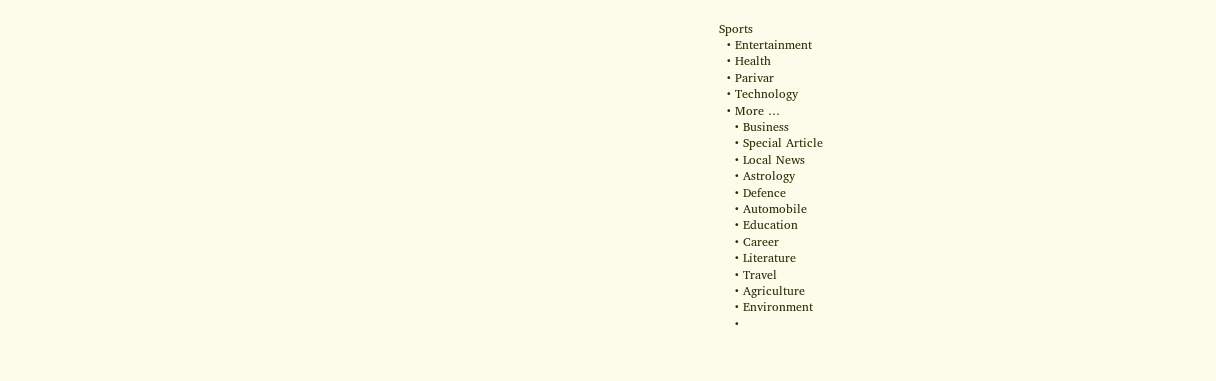Sports
  • Entertainment
  • Health
  • Parivar
  • Technology
  • More …
    • Business
    • Special Article
    • Local News
    • Astrology
    • Defence
    • Automobile
    • Education
    • Career
    • Literature
    • Travel
    • Agriculture
    • Environment
    •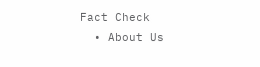Fact Check
  • About Us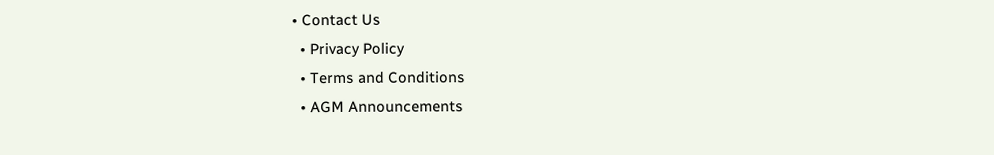• Contact Us
  • Privacy Policy
  • Terms and Conditions
  • AGM Announcements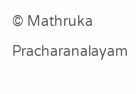© Mathruka Pracharanalayam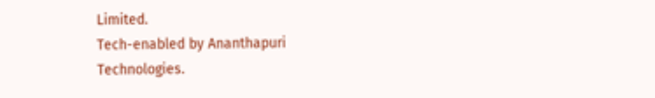Limited.
Tech-enabled by Ananthapuri Technologies.